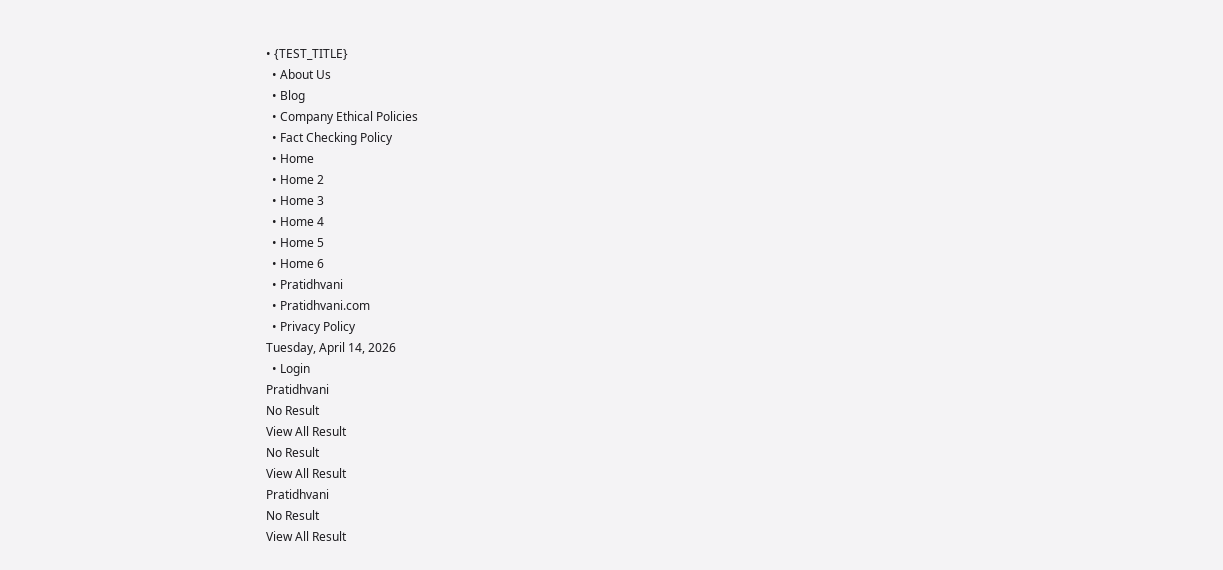• {TEST_TITLE}
  • About Us
  • Blog
  • Company Ethical Policies
  • Fact Checking Policy
  • Home
  • Home 2
  • Home 3
  • Home 4
  • Home 5
  • Home 6
  • Pratidhvani
  • Pratidhvani.com
  • Privacy Policy
Tuesday, April 14, 2026
  • Login
Pratidhvani
No Result
View All Result
No Result
View All Result
Pratidhvani
No Result
View All Result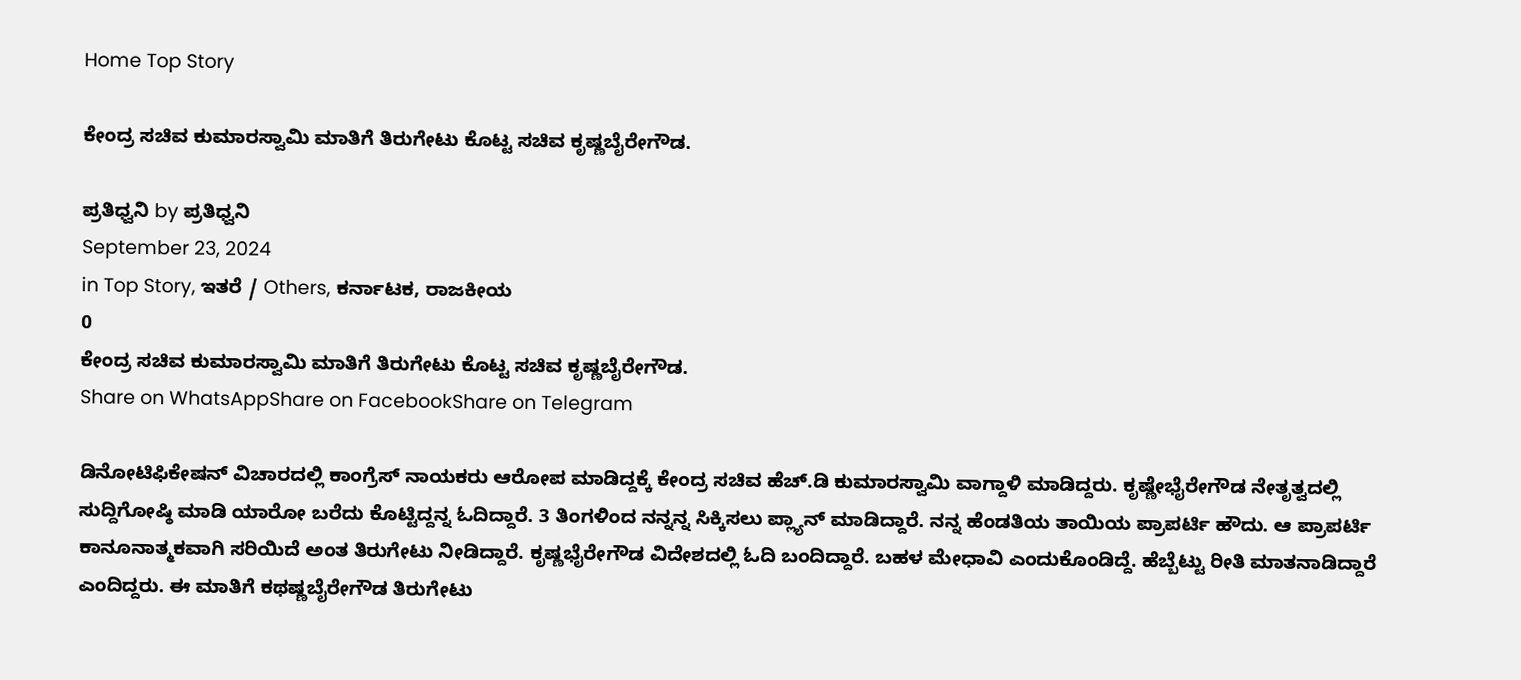Home Top Story

ಕೇಂದ್ರ ಸಚಿವ ಕುಮಾರಸ್ವಾಮಿ ಮಾತಿಗೆ ತಿರುಗೇಟು ಕೊಟ್ಟ ಸಚಿವ ಕೃಷ್ಣಬೈರೇಗೌಡ.

ಪ್ರತಿಧ್ವನಿ by ಪ್ರತಿಧ್ವನಿ
September 23, 2024
in Top Story, ಇತರೆ / Others, ಕರ್ನಾಟಕ, ರಾಜಕೀಯ
0
ಕೇಂದ್ರ ಸಚಿವ ಕುಮಾರಸ್ವಾಮಿ ಮಾತಿಗೆ ತಿರುಗೇಟು ಕೊಟ್ಟ ಸಚಿವ ಕೃಷ್ಣಬೈರೇಗೌಡ.
Share on WhatsAppShare on FacebookShare on Telegram

ಡಿನೋಟಿಫಿಕೇಷನ್ ವಿಚಾರದಲ್ಲಿ ಕಾಂಗ್ರೆಸ್ ನಾಯಕರು ಆರೋಪ ಮಾಡಿದ್ದಕ್ಕೆ ಕೇಂದ್ರ ಸಚಿವ ಹೆಚ್.ಡಿ ಕುಮಾರಸ್ವಾಮಿ ವಾಗ್ದಾಳಿ ಮಾಡಿದ್ದರು. ಕೃಷ್ಣೇಭೈರೇಗೌಡ ನೇತೃತ್ವದಲ್ಲಿ ಸುದ್ದಿಗೋಷ್ಠಿ ಮಾಡಿ ಯಾರೋ ಬರೆದು ಕೊಟ್ಟಿದ್ದನ್ನ ಓದಿದ್ದಾರೆ. 3 ತಿಂಗಳಿಂದ ನನ್ನನ್ನ ಸಿಕ್ಕಿಸಲು ಪ್ಲ್ಯಾನ್ ಮಾಡಿದ್ದಾರೆ. ನನ್ನ ಹೆಂಡತಿಯ ತಾಯಿಯ ಪ್ರಾಪರ್ಟಿ ಹೌದು. ಆ ಪ್ರಾಪರ್ಟಿ ಕಾನೂನಾತ್ಮಕವಾಗಿ ಸರಿಯಿದೆ ಅಂತ ತಿರುಗೇಟು ನೀಡಿದ್ದಾರೆ. ಕೃಷ್ಣಭೈರೇಗೌಡ ವಿದೇಶದಲ್ಲಿ ಓದಿ ಬಂದಿದ್ದಾರೆ. ಬಹಳ ಮೇಧಾವಿ ಎಂದುಕೊಂಡಿದ್ದೆ. ಹೆಬ್ಬೆಟ್ಟು ರೀತಿ ಮಾತನಾಡಿದ್ದಾರೆ ಎಂದಿದ್ದರು. ಈ ಮಾತಿಗೆ ಕಥಷ್ಣಬೈರೇಗೌಡ ತಿರುಗೇಟು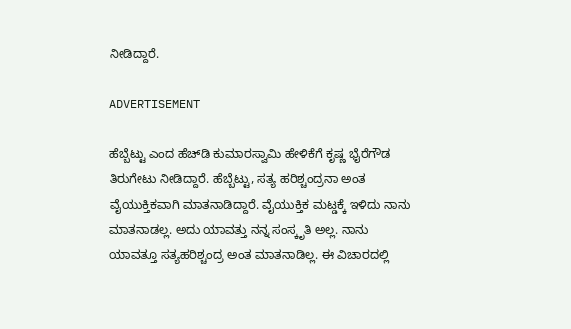ನೀಡಿದ್ದಾರೆ.

ADVERTISEMENT

ಹೆಬ್ಬೆಟ್ಟು ಎಂದ ಹೆಚ್‌ಡಿ ಕುಮಾರಸ್ವಾಮಿ ಹೇಳಿಕೆಗೆ ಕೃಷ್ಣ ಭೈರೆಗೌಡ ತಿರುಗೇಟು ನೀಡಿದ್ದಾರೆ. ಹೆಬ್ಬೆಟ್ಟು, ಸತ್ಯ ಹರಿಶ್ಚಂದ್ರನಾ ಅಂತ ವೈಯುಕ್ತಿಕವಾಗಿ ಮಾತನಾಡಿದ್ದಾರೆ. ವೈಯುಕ್ತಿಕ ಮಟ್ಡಕ್ಕೆ ಇಳಿದು ನಾನು ಮಾತನಾಡಲ್ಲ. ಅದು ಯಾವತ್ತು ನನ್ನ ಸಂಸ್ಕೃತಿ ಅಲ್ಲ. ನಾನು ಯಾವತ್ತೂ ಸತ್ಯಹರಿಶ್ಚಂದ್ರ ಅಂತ ಮಾತನಾಡಿಲ್ಲ. ಈ ವಿಚಾರದಲ್ಲಿ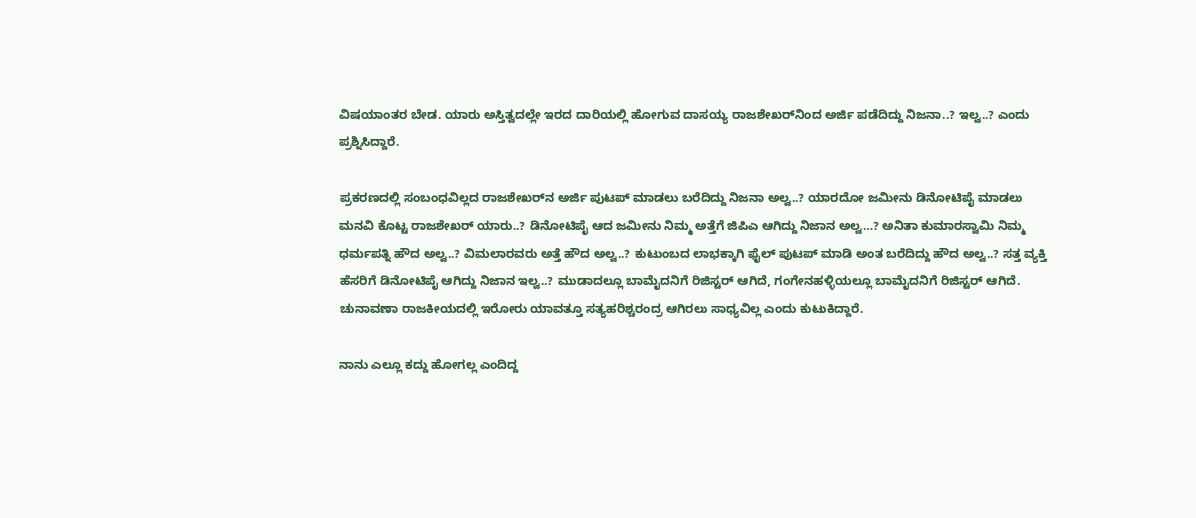ವಿಷಯಾಂತರ ಬೇಡ. ಯಾರು ಅಸ್ತಿತ್ವದಲ್ಲೇ ಇರದ ದಾರಿಯಲ್ಲಿ ಹೋಗುವ ದಾಸಯ್ಯ ರಾಜಶೇಖರ್‌ನಿಂದ ಅರ್ಜಿ ಪಡೆದಿದ್ದು ನಿಜನಾ..? ಇಲ್ವ..? ಎಂದು ಪ್ರಶ್ನಿಸಿದ್ದಾರೆ.

ಪ್ರಕರಣದಲ್ಲಿ ಸಂಬಂಧವಿಲ್ಲದ ರಾಜಶೇಖರ್‌ನ ಅರ್ಜಿ ಪುಟಪ್ ಮಾಡಲು ಬರೆದಿದ್ದು ನಿಜನಾ ಅಲ್ವ..? ಯಾರದೋ ಜಮೀನು ಡಿನೋಟಿಪೈ ಮಾಡಲು ಮನವಿ ಕೊಟ್ಟ ರಾಜಶೇಖರ್ ಯಾರು..? ಡಿನೋಟಿಪೈ ಆದ ಜಮೀನು ನಿಮ್ಮ ಅತ್ತೆಗೆ ಜಿಪಿಎ ಆಗಿದ್ದು ನಿಜಾನ ಅಲ್ವ…? ಅನಿತಾ ಕುಮಾರಸ್ವಾಮಿ ನಿಮ್ಮ ಧರ್ಮಪತ್ನಿ ಹೌದ ಅಲ್ವ..? ವಿಮಲಾರವರು ಅತ್ತೆ ಹೌದ ಅಲ್ವ..? ಕುಟುಂಬದ ಲಾಭಕ್ಕಾಗಿ ಫೈಲ್ ಪುಟಪ್ ಮಾಡಿ ಅಂತ ಬರೆದಿದ್ದು ಹೌದ ಅಲ್ವ..? ಸತ್ತ ವ್ಯಕ್ತಿ ಹೆಸರಿಗೆ ಡಿನೋಟಿಪೈ ಆಗಿದ್ದು ‌ನಿಜಾನ ಇಲ್ವ..? ಮುಡಾದಲ್ಲೂ ಬಾಮೈದನಿಗೆ ರಿಜಿಸ್ಟರ್ ಆಗಿದೆ, ಗಂಗೇನಹಳ್ಳಿಯಲ್ಲೂ ಬಾಮೈದನಿಗೆ ರಿಜಿಸ್ಟರ್ ಆಗಿದೆ. ಚುನಾವಣಾ ರಾಜಕೀಯದಲ್ಲಿ ಇರೋರು ಯಾವತ್ತೂ ಸತ್ಯಹರಿಶ್ಚರಂದ್ರ ಆಗಿರಲು ಸಾಧ್ಯವಿಲ್ಲ ಎಂದು ಕುಟುಕಿದ್ದಾರೆ.

ನಾನು ಎಲ್ಲೂ ಕದ್ದು ಹೋಗಲ್ಲ ಎಂದಿದ್ದ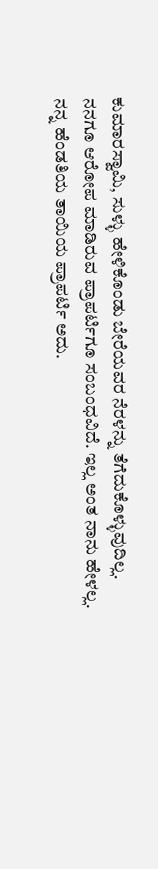ಕುಮಾರಸ್ವಾಮಿ, ಸುಳ್ಳು ಹೇಳಿಕೊಂಡು ಬೇರೆಯವರ ನೆರಳನ್ನು ತೆಗೆದುಕೊಳ್ಳುವುದಿಲ್ಲ. ನನಗೂ ಆರೋಪ ಮಾಡಿರುವ ಪ್ರಾಪರ್ಟಿಗೂ ಸಂಬಂಧವಿದೆ. ಇಲ್ಲ ಅಂತ ನಾನು ಹೇಳಲ್ಲ. ನನ್ನ ಹೆಂಡತಿಯ ತಾಯಿಯ ಪ್ರಾಪರ್ಟಿ ಅದು.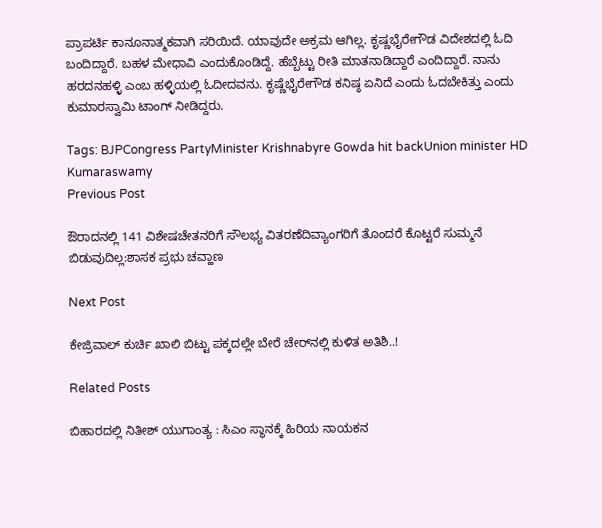ಪ್ರಾಪರ್ಟಿ ಕಾನೂನಾತ್ಮಕವಾಗಿ ಸರಿಯಿದೆ. ಯಾವುದೇ ಅಕ್ರಮ ಆಗಿಲ್ಲ. ಕೃಷ್ಣಭೈರೇಗೌಡ ವಿದೇಶದಲ್ಲಿ ಓದಿ ಬಂದಿದ್ದಾರೆ. ಬಹಳ ಮೇಧಾವಿ ಎಂದುಕೊಂಡಿದ್ದೆ. ಹೆಬ್ಬೆಟ್ಟು ರೀತಿ ಮಾತನಾಡಿದ್ದಾರೆ ಎಂದಿದ್ದಾರೆ. ನಾನು ಹರದನಹಳ್ಳಿ ಎಂಬ ಹಳ್ಳಿಯಲ್ಲಿ ಓದೀದವನು. ಕೃಷ್ಣೆಭೈರೇಗೌಡ ಕನಿಷ್ಠ ಏನಿದೆ ಎಂದು ಓದಬೇಕಿತ್ತು ಎಂದು ಕುಮಾರಸ್ವಾಮಿ ಟಾಂಗ್‌ ನೀಡಿದ್ದರು.

Tags: BJPCongress PartyMinister Krishnabyre Gowda hit backUnion minister HD Kumaraswamy
Previous Post

ಔರಾದನಲ್ಲಿ 141 ವಿಶೇಷಚೇತನರಿಗೆ ಸೌಲಭ್ಯ ವಿತರಣೆದಿವ್ಯಾಂಗರಿಗೆ ತೊಂದರೆ ಕೊಟ್ಟರೆ ಸುಮ್ಮನೆ ಬಿಡುವುದಿಲ್ಲ:ಶಾಸಕ ಪ್ರಭು ಚವ್ಹಾಣ

Next Post

ಕೇಜ್ರಿವಾಲ್‌ ಕುರ್ಚಿ ಖಾಲಿ ಬಿಟ್ಟು ಪಕ್ಕದಲ್ಲೇ ಬೇರೆ ಚೇರ್‌ನಲ್ಲಿ ಕುಳಿತ ಅತಿಶಿ..!

Related Posts

ಬಿಹಾರದಲ್ಲಿ ನಿತೀಶ್‌ ಯುಗಾಂತ್ಯ : ಸಿಎಂ ಸ್ಥಾನಕ್ಕೆ ಹಿರಿಯ ನಾಯಕನ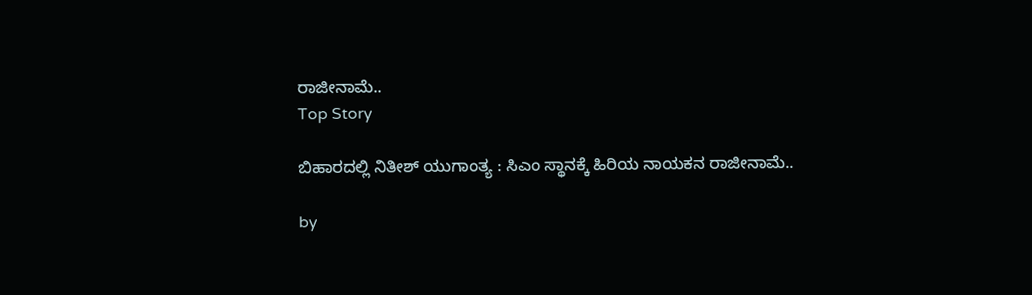ರಾಜೀನಾಮೆ..
Top Story

ಬಿಹಾರದಲ್ಲಿ ನಿತೀಶ್‌ ಯುಗಾಂತ್ಯ : ಸಿಎಂ ಸ್ಥಾನಕ್ಕೆ ಹಿರಿಯ ನಾಯಕನ ರಾಜೀನಾಮೆ..

by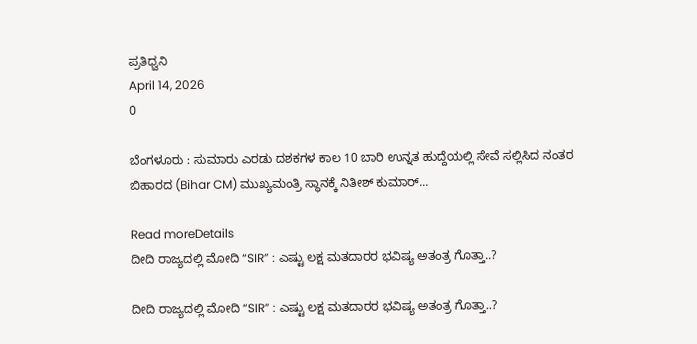ಪ್ರತಿಧ್ವನಿ
April 14, 2026
0

ಬೆಂಗಳೂರು : ಸುಮಾರು ಎರಡು ದಶಕಗಳ ಕಾಲ 10 ಬಾರಿ ಉನ್ನತ ಹುದ್ದೆಯಲ್ಲಿ ಸೇವೆ ಸಲ್ಲಿಸಿದ ನಂತರ ಬಿಹಾರದ (Bihar CM) ಮುಖ್ಯಮಂತ್ರಿ ಸ್ಥಾನಕ್ಕೆ ನಿತೀಶ್ ಕುಮಾರ್...

Read moreDetails
ದೀದಿ ರಾಜ್ಯದಲ್ಲಿ ಮೋದಿ “SIR” : ಎಷ್ಟು ಲಕ್ಷ ಮತದಾರರ ಭವಿಷ್ಯ ಅತಂತ್ರ ಗೊತ್ತಾ..?

ದೀದಿ ರಾಜ್ಯದಲ್ಲಿ ಮೋದಿ “SIR” : ಎಷ್ಟು ಲಕ್ಷ ಮತದಾರರ ಭವಿಷ್ಯ ಅತಂತ್ರ ಗೊತ್ತಾ..?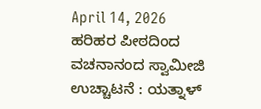April 14, 2026
ಹರಿಹರ ಪೀಠದಿಂದ ವಚನಾನಂದ ಸ್ವಾಮೀಜಿ ಉಚ್ಚಾಟನೆ : ಯತ್ನಾಳ್‌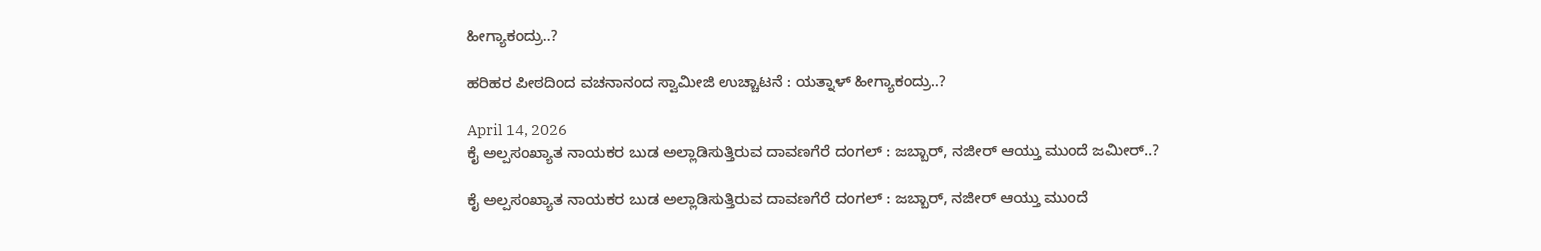ಹೀಗ್ಯಾಕಂದ್ರು..?

ಹರಿಹರ ಪೀಠದಿಂದ ವಚನಾನಂದ ಸ್ವಾಮೀಜಿ ಉಚ್ಚಾಟನೆ : ಯತ್ನಾಳ್‌ ಹೀಗ್ಯಾಕಂದ್ರು..?

April 14, 2026
ಕೈ ಅಲ್ಪಸಂಖ್ಯಾತ ನಾಯಕರ ಬುಡ ಅಲ್ಲಾಡಿಸುತ್ತಿರುವ ದಾವಣಗೆರೆ ದಂಗಲ್‌ : ಜಬ್ಬಾರ್‌, ನಜೀರ್‌ ಆಯ್ತು ಮುಂದೆ ಜಮೀರ್..?

ಕೈ ಅಲ್ಪಸಂಖ್ಯಾತ ನಾಯಕರ ಬುಡ ಅಲ್ಲಾಡಿಸುತ್ತಿರುವ ದಾವಣಗೆರೆ ದಂಗಲ್‌ : ಜಬ್ಬಾರ್‌, ನಜೀರ್‌ ಆಯ್ತು ಮುಂದೆ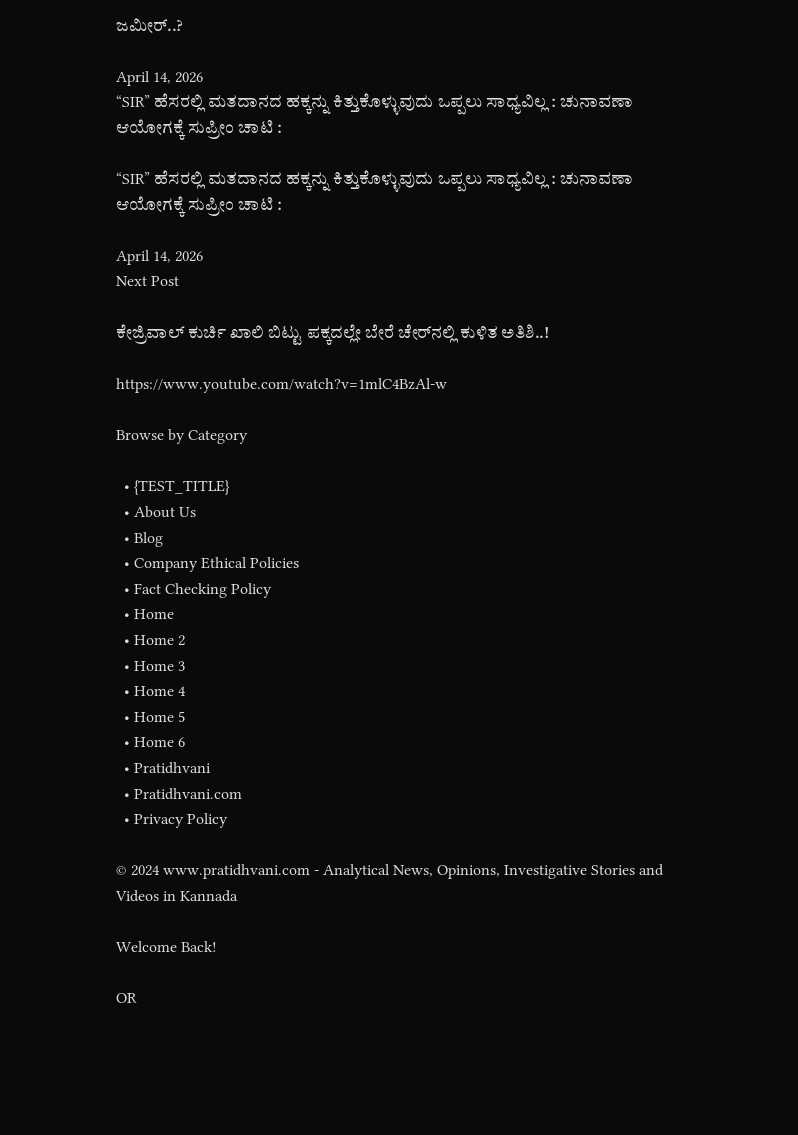ಜಮೀರ್..?

April 14, 2026
“SIR” ಹೆಸರಲ್ಲಿ ಮತದಾನದ ಹಕ್ಕನ್ನು ಕಿತ್ತುಕೊಳ್ಳುವುದು ಒಪ್ಪಲು ಸಾಧ್ಯವಿಲ್ಲ : ಚುನಾವಣಾ ಆಯೋಗಕ್ಕೆ ಸುಪ್ರೀಂ ಚಾಟಿ :

“SIR” ಹೆಸರಲ್ಲಿ ಮತದಾನದ ಹಕ್ಕನ್ನು ಕಿತ್ತುಕೊಳ್ಳುವುದು ಒಪ್ಪಲು ಸಾಧ್ಯವಿಲ್ಲ : ಚುನಾವಣಾ ಆಯೋಗಕ್ಕೆ ಸುಪ್ರೀಂ ಚಾಟಿ :

April 14, 2026
Next Post

ಕೇಜ್ರಿವಾಲ್‌ ಕುರ್ಚಿ ಖಾಲಿ ಬಿಟ್ಟು ಪಕ್ಕದಲ್ಲೇ ಬೇರೆ ಚೇರ್‌ನಲ್ಲಿ ಕುಳಿತ ಅತಿಶಿ..!

https://www.youtube.com/watch?v=1mlC4BzAl-w

Browse by Category

  • {TEST_TITLE}
  • About Us
  • Blog
  • Company Ethical Policies
  • Fact Checking Policy
  • Home
  • Home 2
  • Home 3
  • Home 4
  • Home 5
  • Home 6
  • Pratidhvani
  • Pratidhvani.com
  • Privacy Policy

© 2024 www.pratidhvani.com - Analytical News, Opinions, Investigative Stories and Videos in Kannada

Welcome Back!

OR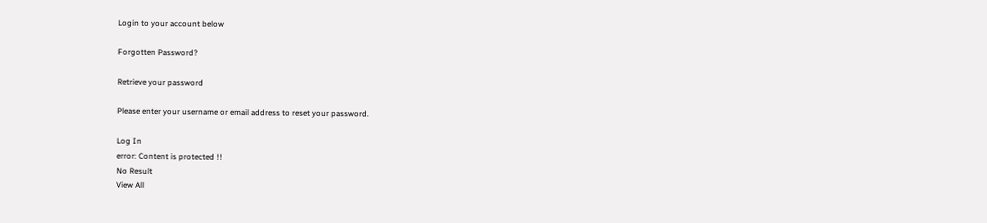Login to your account below

Forgotten Password?

Retrieve your password

Please enter your username or email address to reset your password.

Log In
error: Content is protected !!
No Result
View All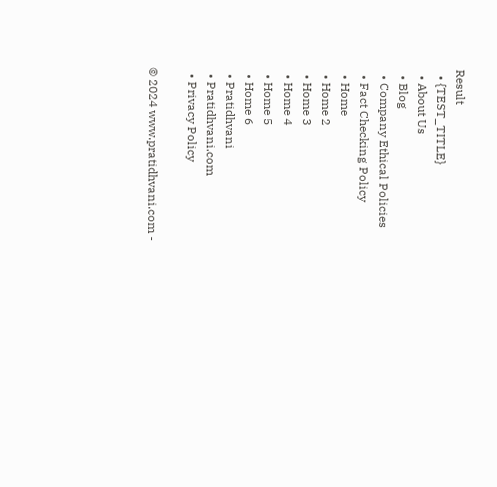Result
  • {TEST_TITLE}
  • About Us
  • Blog
  • Company Ethical Policies
  • Fact Checking Policy
  • Home
  • Home 2
  • Home 3
  • Home 4
  • Home 5
  • Home 6
  • Pratidhvani
  • Pratidhvani.com
  • Privacy Policy

© 2024 www.pratidhvani.com -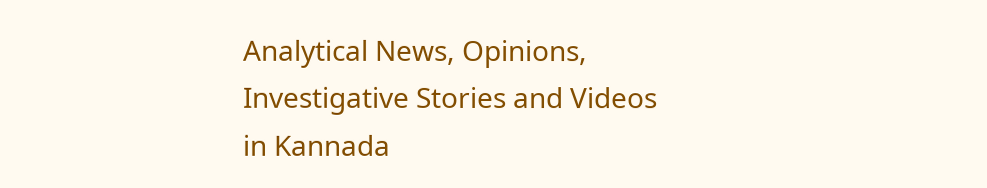Analytical News, Opinions, Investigative Stories and Videos in Kannada